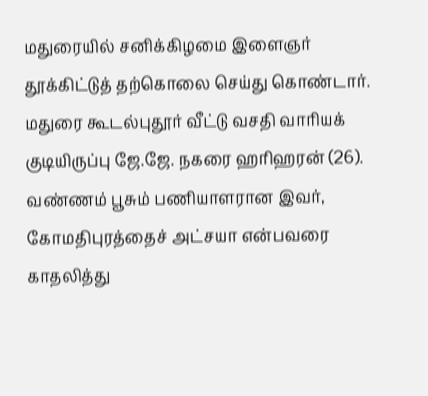மதுரையில் சனிக்கிழமை இளைஞர் தூக்கிட்டுத் தற்கொலை செய்து கொண்டார்.
மதுரை கூடல்புதூர் வீட்டு வசதி வாரியக் குடியிருப்பு ஜே.ஜே. நகரை ஹரிஹரன் (26). வண்ணம் பூசும் பணியாளரான இவர், கோமதிபுரத்தைச் அட்சயா என்பவரை காதலித்து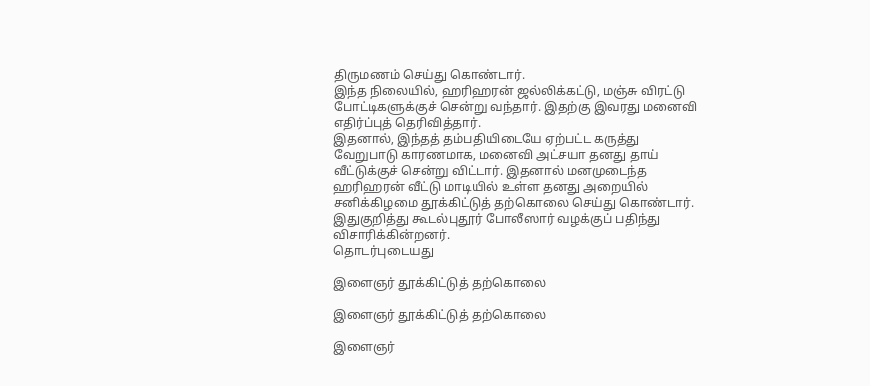திருமணம் செய்து கொண்டார்.
இந்த நிலையில், ஹரிஹரன் ஜல்லிக்கட்டு, மஞ்சு விரட்டு போட்டிகளுக்குச் சென்று வந்தார். இதற்கு இவரது மனைவி எதிர்ப்புத் தெரிவித்தார்.
இதனால், இந்தத் தம்பதியிடையே ஏற்பட்ட கருத்து வேறுபாடு காரணமாக, மனைவி அட்சயா தனது தாய் வீட்டுக்குச் சென்று விட்டார். இதனால் மனமுடைந்த ஹரிஹரன் வீட்டு மாடியில் உள்ள தனது அறையில் சனிக்கிழமை தூக்கிட்டுத் தற்கொலை செய்து கொண்டார். இதுகுறித்து கூடல்புதூர் போலீஸார் வழக்குப் பதிந்து விசாரிக்கின்றனர்.
தொடர்புடையது

இளைஞர் தூக்கிட்டுத் தற்கொலை

இளைஞர் தூக்கிட்டுத் தற்கொலை

இளைஞர்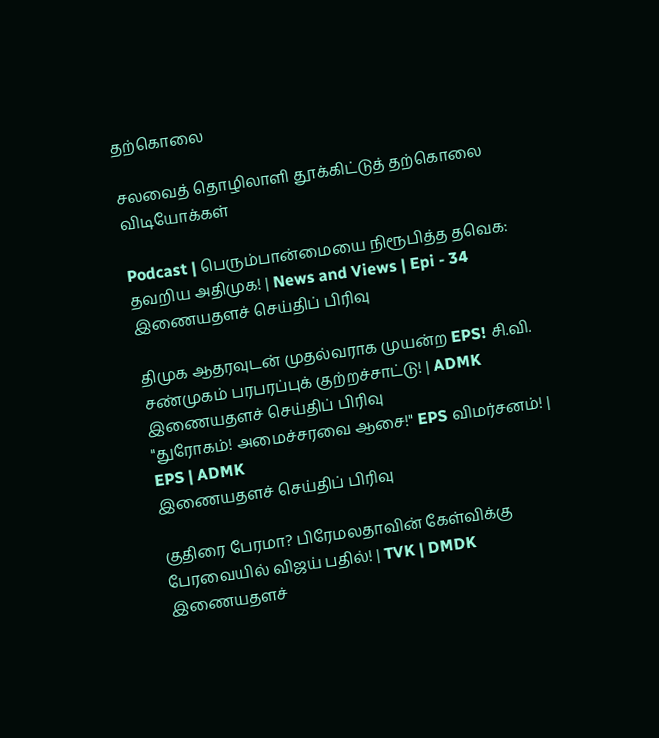தற்கொலை

சலவைத் தொழிலாளி தூக்கிட்டுத் தற்கொலை
விடியோக்கள்

Podcast | பெரும்பான்மையை நிரூபித்த தவெக: தவறிய அதிமுக! | News and Views | Epi - 34
இணையதளச் செய்திப் பிரிவு

திமுக ஆதரவுடன் முதல்வராக முயன்ற EPS! சி.வி. சண்முகம் பரபரப்புக் குற்றச்சாட்டு! | ADMK
இணையதளச் செய்திப் பிரிவு
"துரோகம்! அமைச்சரவை ஆசை!" EPS விமர்சனம்! | EPS | ADMK
இணையதளச் செய்திப் பிரிவு

குதிரை பேரமா? பிரேமலதாவின் கேள்விக்கு பேரவையில் விஜய் பதில்! | TVK | DMDK
இணையதளச்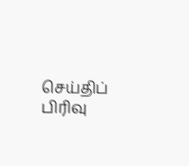செய்திப் பிரிவு